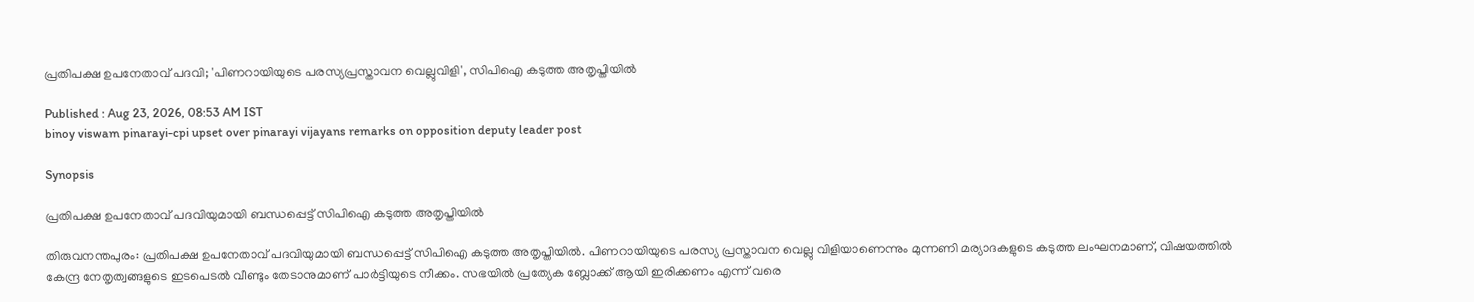പ്രതിപക്ഷ ഉപനേതാവ് പദവി; 'പിണറായിയുടെ പരസ്യപ്രസ്താവന വെല്ലുവിളി', സിപിഐ കടുത്ത അതൃപ്തിയിൽ

Published : Aug 23, 2026, 08:53 AM IST
binoy viswam pinarayi-cpi upset over pinarayi vijayans remarks on opposition deputy leader post

Synopsis

പ്രതിപക്ഷ ഉപനേതാവ് പദവിയുമായി ബന്ധപ്പെട്ട് സിപിഐ കടുത്ത അതൃപ്തിയിൽ

തിരുവനന്തപുരം: പ്രതിപക്ഷ ഉപനേതാവ് പദവിയുമായി ബന്ധപ്പെട്ട് സിപിഐ കടുത്ത അതൃപ്തിയിൽ. പിണറായിയുടെ പരസ്യ പ്രസ്താവന വെല്ലു വിളിയാണെന്നും മുന്നണി മര്യാദകളുടെ കടുത്ത ലംഘനമാണ്, വിഷയത്തില്‍ കേന്ദ്ര നേതൃത്വങ്ങളുടെ ഇടപെടൽ വീണ്ടും തേടാനുമാണ് പാർട്ടിയുടെ നീക്കം. സഭയിൽ പ്രത്യേക ബ്ലോക്ക് ആയി ഇരിക്കണം എന്ന് വരെ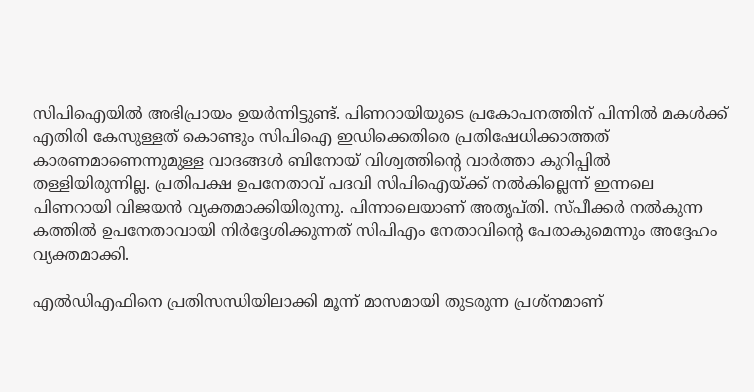സിപിഐയിൽ അഭിപ്രായം ഉയർന്നിട്ടുണ്ട്. പിണറായിയുടെ പ്രകോപനത്തിന് പിന്നിൽ മകൾക്ക് എതിരി കേസുള്ളത് കൊണ്ടും സിപിഐ ഇഡിക്കെതിരെ പ്രതിഷേധിക്കാത്തത് കാരണമാണെന്നുമുള്ള വാദങ്ങൾ ബിനോയ് വിശ്വത്തിന്‍റെ വാർത്താ കുറിപ്പിൽ തള്ളിയിരുന്നില്ല. പ്രതിപക്ഷ ഉപനേതാവ് പദവി സിപിഐയ്ക്ക് നൽകില്ലെന്ന് ഇന്നലെ പിണറായി വിജയൻ വ്യക്തമാക്കിയിരുന്നു. പിന്നാലെയാണ് അതൃപ്തി. സ്പീക്കര്‍ നൽകുന്ന കത്തിൽ ഉപനേതാവായി നിര്‍ദ്ദേശിക്കുന്നത് സിപിഎം നേതാവിന്‍റെ പേരാകുമെന്നും അദ്ദേഹം വ്യക്തമാക്കി.

എൽഡിഎഫിനെ പ്രതിസന്ധിയിലാക്കി മൂന്ന് മാസമായി തുടരുന്ന പ്രശ്നമാണ്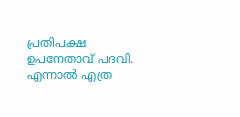പ്രതിപക്ഷ ഉപനേതാവ് പദവി. എന്നാൽ എത്ര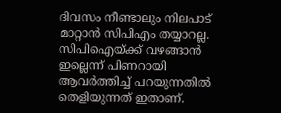ദിവസം നീണ്ടാലും നിലപാട് മാറ്റാൻ സിപിഎം തയ്യാറല്ല. സിപിഐയ്ക്ക് വഴങ്ങാൻ ഇല്ലെന്ന് പിണറായി ആവര്‍ത്തിച്ച് പറയുന്നതിൽ തെളിയുന്നത് ഇതാണ്.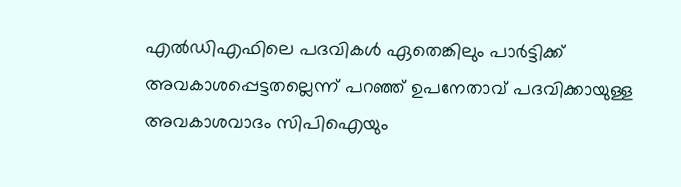എൽഡിഎഫിലെ പദവികള്‍ ഏതെങ്കിലും പാര്‍ട്ടിക്ക് അവകാശപ്പെട്ടതല്ലെന്ന് പറഞ്ഞ് ഉപനേതാവ് പദവിക്കായുള്ള അവകാശവാദം സിപിഐയും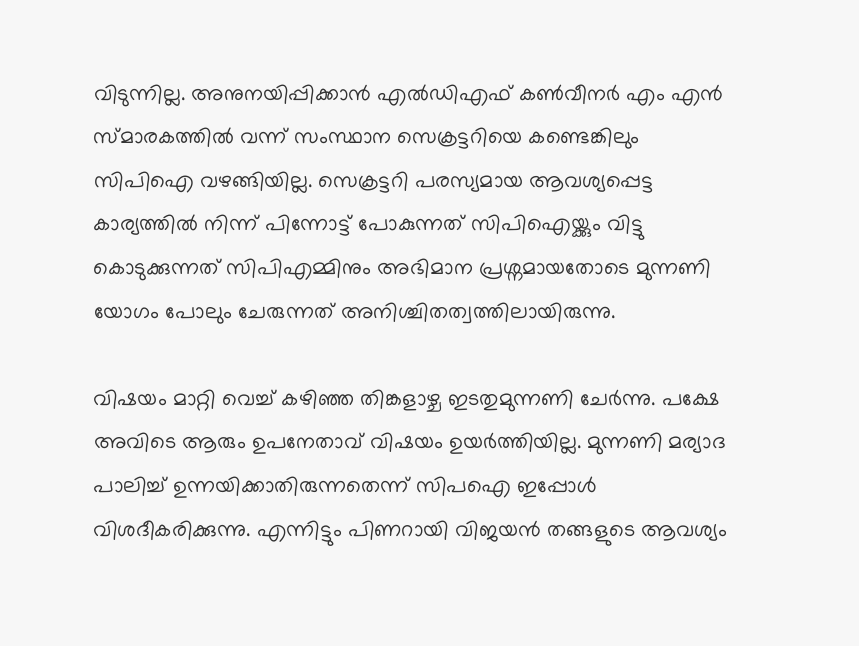വിടുന്നില്ല. അനുനയിപ്പിക്കാൻ എൽഡിഎഫ് കണ്‍വീനര്‍ എം എൻ സ്മാരകത്തിൽ വന്ന് സംസ്ഥാന സെക്രട്ടറിയെ കണ്ടെങ്കിലും സിപിഐ വഴങ്ങിയില്ല. സെക്രട്ടറി പരസ്യമായ ആവശ്യപ്പെട്ട കാര്യത്തിൽ നിന്ന് പിന്നോട്ട് പോകുന്നത് സിപിഐയ്ക്കും വിട്ടു കൊടുക്കുന്നത് സിപിഎമ്മിനും അഭിമാന പ്രശ്നമായതോടെ മുന്നണി യോഗം പോലും ചേരുന്നത് അനിശ്ചിതത്വത്തിലായിരുന്നു.

വിഷയം മാറ്റി വെച്ച് കഴിഞ്ഞ തിങ്കളാഴ്ച ഇടതുമുന്നണി ചേര്‍ന്നു. പക്ഷേ അവിടെ ആരും ഉപനേതാവ് വിഷയം ഉയര്‍ത്തിയില്ല. മുന്നണി മര്യാദ പാലിച്ച് ഉന്നയിക്കാതിരുന്നതെന്ന് സിപഐ ഇപ്പോള്‍ വിശദീകരിക്കുന്നു. എന്നിട്ടും പിണറായി വിജയന്‍ തങ്ങളുടെ ആവശ്യം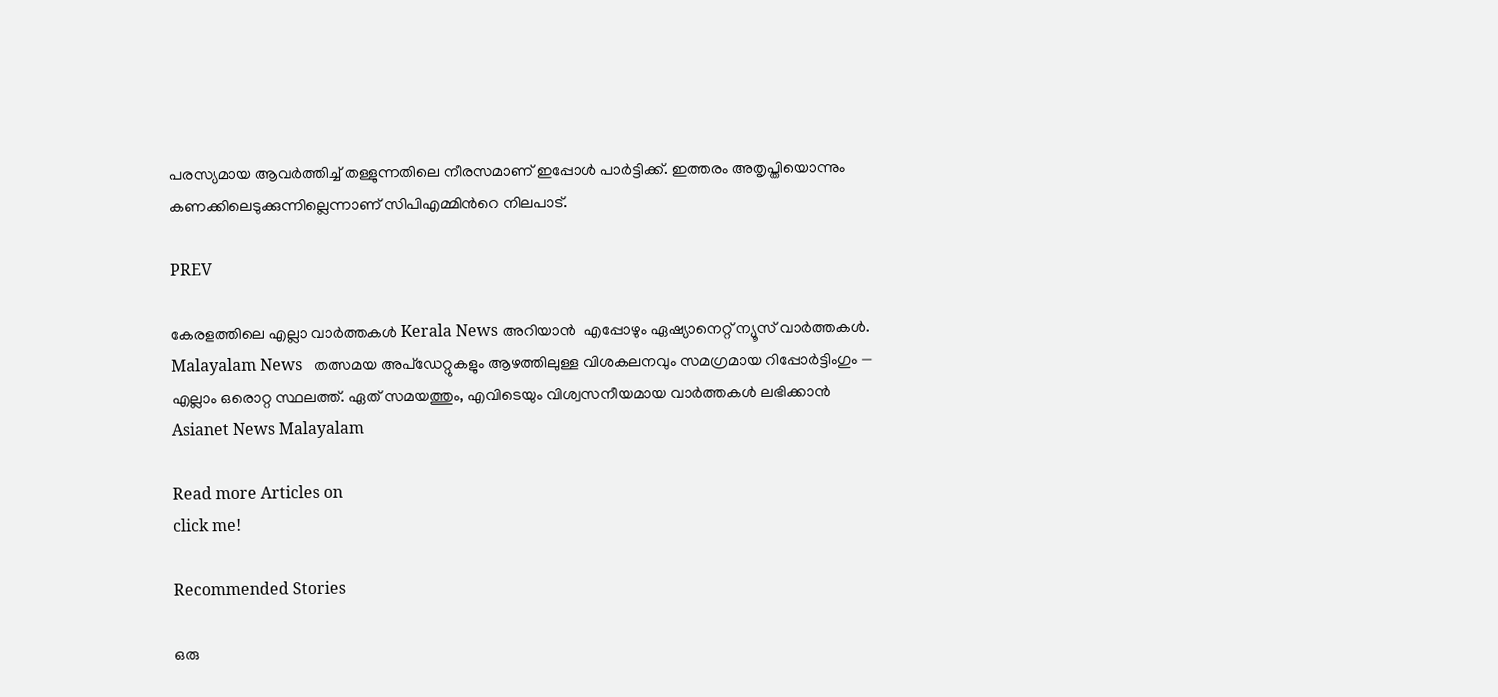പരസ്യമായ ആവര്‍ത്തിച്ച് തള്ളുന്നതിലെ നീരസമാണ് ഇപ്പോള്‍ പാര്‍ട്ടിക്ക്. ഇത്തരം അതൃപ്തിയൊന്നും കണക്കിലെടുക്കുന്നില്ലെന്നാണ് സിപിഎമ്മിന്‍റെ നിലപാട്.

PREV

കേരളത്തിലെ എല്ലാ വാർത്തകൾ Kerala News അറിയാൻ  എപ്പോഴും ഏഷ്യാനെറ്റ് ന്യൂസ് വാർത്തകൾ.  Malayalam News   തത്സമയ അപ്‌ഡേറ്റുകളും ആഴത്തിലുള്ള വിശകലനവും സമഗ്രമായ റിപ്പോർട്ടിംഗും — എല്ലാം ഒരൊറ്റ സ്ഥലത്ത്. ഏത് സമയത്തും, എവിടെയും വിശ്വസനീയമായ വാർത്തകൾ ലഭിക്കാൻ Asianet News Malayalam

Read more Articles on
click me!

Recommended Stories

ഒരു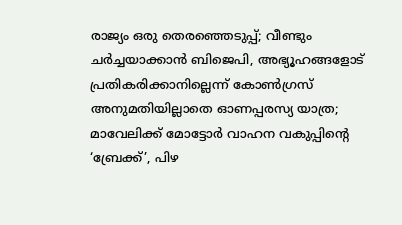രാജ്യം ഒരു തെരഞ്ഞെടുപ്പ്; വീണ്ടും ചർച്ചയാക്കാൻ ബിജെപി, അഭ്യൂഹങ്ങളോട് പ്രതികരിക്കാനില്ലെന്ന് കോണ്‍ഗ്രസ്
അനുമതിയില്ലാതെ ഓണപ്പരസ്യ യാത്ര; മാവേലിക്ക് മോട്ടോർ വാഹന വകുപ്പിന്റെ ‘ബ്രേക്ക്’, പിഴ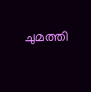ചുമത്തി